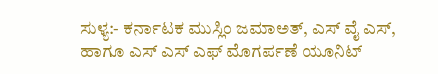ಸುಳ್ಯ:- ಕರ್ನಾಟಕ ಮುಸ್ಲಿಂ ಜಮಾಅತ್, ಎಸ್ ವೈ ಎಸ್, ಹಾಗೂ ಎಸ್ ಎಸ್ ಎಫ್ ಮೊಗರ್ಪಣೆ ಯೂನಿಟ್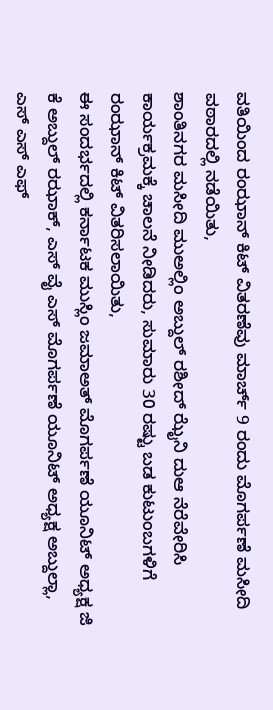ವತಿಯಿಂದ ರಂಝಾನ್ ಕಿಟ್ ವಿತರಣೆವು ಮಾರ್ಚ್ 9 ರಂದು ಮೊಗರ್ಪಣೆ ಮಸೀದಿ ವಠಾರದಲ್ಲಿ ನಡೆಯಿತು,
ಶಾಂತಿನಗರ ಮಸೀದಿ ಮುಅಲ್ಲಿಂ ಅಬ್ದುಲ್ ರಶೀದ್ ಝೈನಿ ದುಆ ನೆರೆವೇರಿಸಿ ಕಾರ್ಯಕ್ರಮಕ್ಕೆ ಚಾಲನೆ ನೀಡಿದರು, ಸುಮಾರು 30 ರಷ್ಟು ಬಡ ಕುಟುಂಬಗಳಿಗೆ ರಂಝಾನ್ ಕಿಟ್ ವಿತರಿಸಲಾಯಿತು,
ಈ ಸಂದರ್ಭದಲ್ಲಿ ಕರ್ನಾಟಕ ಮುಸ್ಲಿಂ ಜಮಾಅತ್ ಮೊಗರ್ಪಣೆ ಯೂನಿಟ್ ಅಧ್ಯಕ್ಷ ಜಿ ಕೆ ಅಬ್ದುಲ್ ರಝಾಕ್, ಎಸ್ ವೈ ಎಸ್ ಮೊಗರ್ಪಣೆ ಯೂನಿಟ್ ಅಧ್ಯಕ್ಷ ಅಬ್ದುಲ್ಲಾ, ಎಸ್ ಎಸ್ ಎಫ್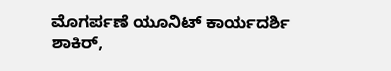ಮೊಗರ್ಪಣೆ ಯೂನಿಟ್ ಕಾರ್ಯದರ್ಶಿ ಶಾಕಿರ್,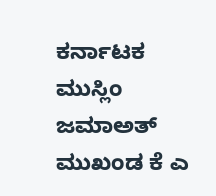ಕರ್ನಾಟಕ ಮುಸ್ಲಿಂ ಜಮಾಅತ್ ಮುಖಂಡ ಕೆ ಎ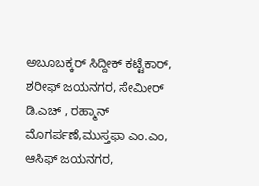ಅಬೂಬಕ್ಕರ್ ಸಿದ್ದೀಕ್ ಕಟ್ಟೆಕಾರ್, ಶರೀಫ್ ಜಯನಗರ, ಸೇಮೀರ್ ಡಿ.ಎಚ್ , ರಹ್ಮಾನ್ ಮೊಗರ್ಪಣೆ,ಮುಸ್ತಫಾ ಎಂ.ಎಂ, ಆಸಿಫ್ ಜಯನಗರ,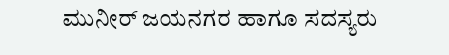ಮುನೀರ್ ಜಯನಗರ ಹಾಗೂ ಸದಸ್ಯರು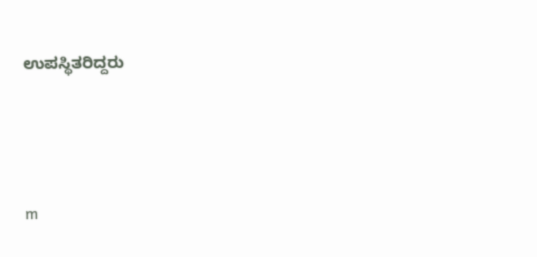ಉಪಸ್ಥಿತರಿದ್ದರು




m